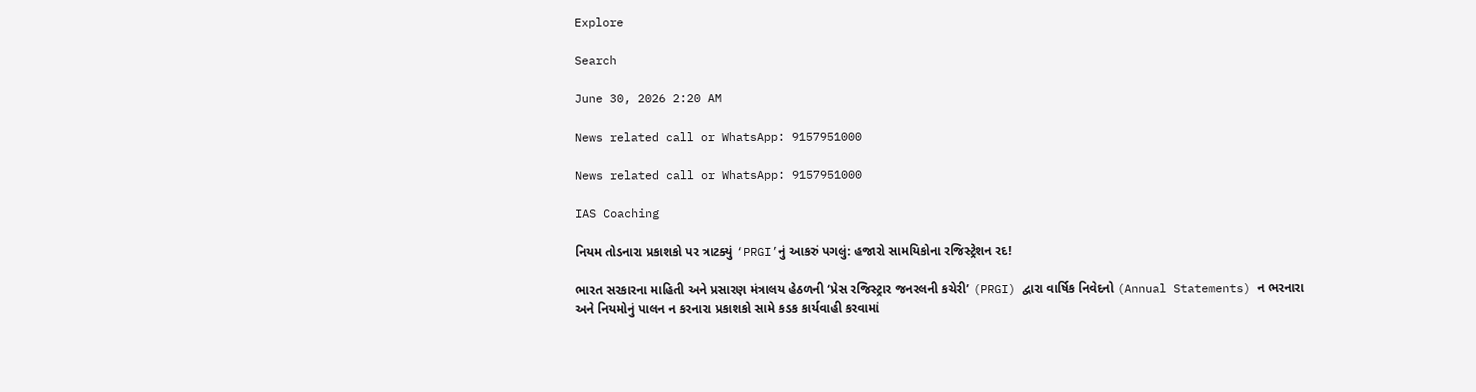Explore

Search

June 30, 2026 2:20 AM

News related call or WhatsApp: 9157951000

News related call or WhatsApp: 9157951000

IAS Coaching

નિયમ તોડનારા પ્રકાશકો પર ત્રાટક્યું ‘PRGI’નું આકરું પગલું: હજારો સામયિકોના રજિસ્ટ્રેશન રદ!

ભારત સરકારના માહિતી અને પ્રસારણ મંત્રાલય હેઠળની ‘પ્રેસ રજિસ્ટ્રાર જનરલની કચેરી’ (PRGI) દ્વારા વાર્ષિક નિવેદનો (Annual Statements) ન ભરનારા અને નિયમોનું પાલન ન કરનારા પ્રકાશકો સામે કડક કાર્યવાહી કરવામાં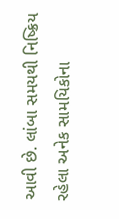આવી છે. લાંબા સમયથી નિષ્ક્રિય રહેલા અનેક સામયિકોના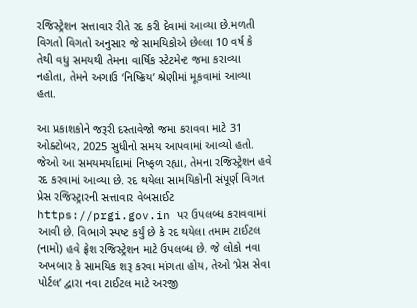રજિસ્ટ્રેશન સત્તાવાર રીતે રદ કરી દેવામાં આવ્યા છે.મળતી વિગતો વિગતો અનુસાર જે સામયિકોએ છેલ્લા 10 વર્ષ કે તેથી વધુ સમયથી તેમના વાર્ષિક સ્ટેટમેન્ટ જમા કરાવ્યા નહોતા, તેમને અગાઉ ‘નિષ્ક્રિય’ શ્રેણીમાં મૂકવામાં આવ્યા હતા.

આ પ્રકાશકોને જરૂરી દસ્તાવેજો જમા કરાવવા માટે 31 ઓક્ટોબર, 2025 સુધીનો સમય આપવામાં આવ્યો હતો. જેઓ આ સમયમર્યાદામાં નિષ્ફળ રહ્યા, તેમના રજિસ્ટ્રેશન હવે રદ કરવામાં આવ્યા છે. રદ થયેલા સામયિકોની સંપૂર્ણ વિગત પ્રેસ રજિસ્ટ્રારની સત્તાવાર વેબસાઈટ https://prgi.gov.in પર ઉપલબ્ધ કરાવવામાં આવી છે. વિભાગે સ્પષ્ટ કર્યું છે કે રદ થયેલા તમામ ટાઈટલ (નામો) હવે ફ્રેશ રજિસ્ટ્રેશન માટે ઉપલબ્ધ છે. જે લોકો નવા અખબાર કે સામયિક શરૂ કરવા માંગતા હોય, તેઓ ‘પ્રેસ સેવા પોર્ટલ’ દ્વારા નવા ટાઈટલ માટે અરજી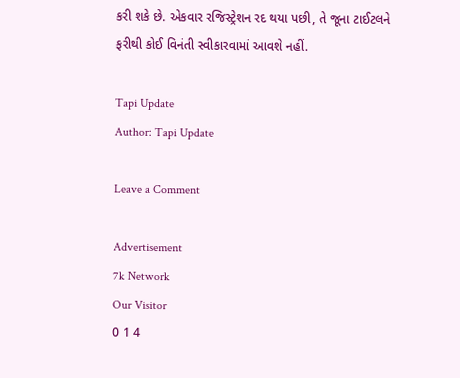કરી શકે છે. એકવાર રજિસ્ટ્રેશન રદ થયા પછી, તે જૂના ટાઈટલને ફરીથી કોઈ વિનંતી સ્વીકારવામાં આવશે નહીં.

Tapi Update
Author: Tapi Update

Leave a Comment

Advertisement
7k Network
Our Visitor
0 1 4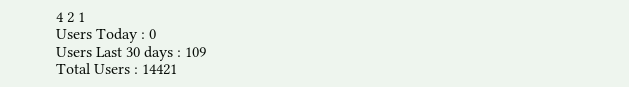4 2 1
Users Today : 0
Users Last 30 days : 109
Total Users : 14421